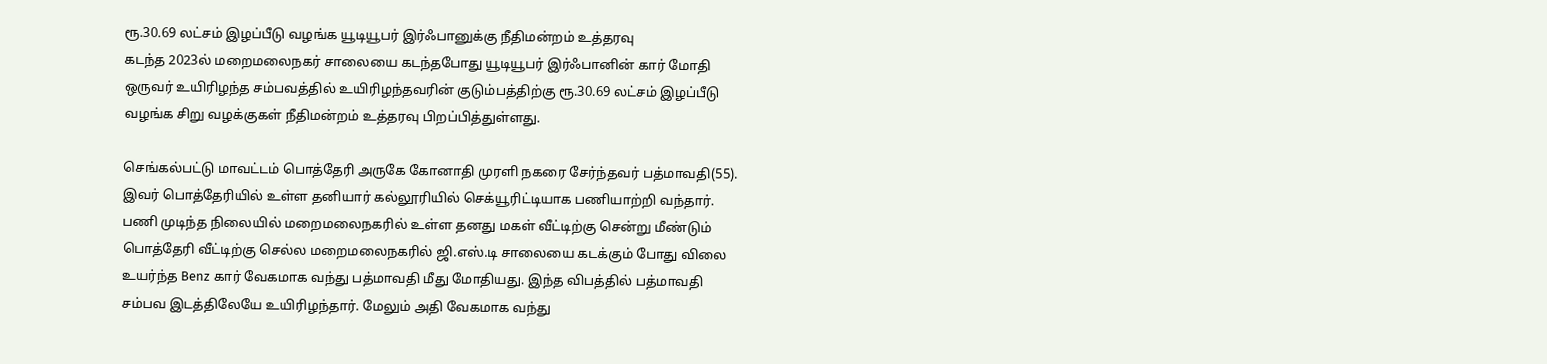ரூ.30.69 லட்சம் இழப்பீடு வழங்க யூடியூபர் இர்ஃபானுக்கு நீதிமன்றம் உத்தரவு
கடந்த 2023ல் மறைமலைநகர் சாலையை கடந்தபோது யூடியூபர் இர்ஃபானின் கார் மோதி ஒருவர் உயிரிழந்த சம்பவத்தில் உயிரிழந்தவரின் குடும்பத்திற்கு ரூ.30.69 லட்சம் இழப்பீடு வழங்க சிறு வழக்குகள் நீதிமன்றம் உத்தரவு பிறப்பித்துள்ளது.

செங்கல்பட்டு மாவட்டம் பொத்தேரி அருகே கோனாதி முரளி நகரை சேர்ந்தவர் பத்மாவதி(55). இவர் பொத்தேரியில் உள்ள தனியார் கல்லூரியில் செக்யூரிட்டியாக பணியாற்றி வந்தார். பணி முடிந்த நிலையில் மறைமலைநகரில் உள்ள தனது மகள் வீட்டிற்கு சென்று மீண்டும் பொத்தேரி வீட்டிற்கு செல்ல மறைமலைநகரில் ஜி.எஸ்.டி சாலையை கடக்கும் போது விலை உயர்ந்த Benz கார் வேகமாக வந்து பத்மாவதி மீது மோதியது. இந்த விபத்தில் பத்மாவதி சம்பவ இடத்திலேயே உயிரிழந்தார். மேலும் அதி வேகமாக வந்து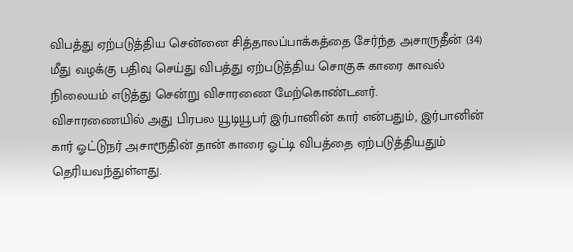விபத்து ஏற்படுத்திய சென்னை சித்தாலப்பாக்கத்தை சேர்ந்த அசாருதீன் (34) மீது வழக்கு பதிவு செய்து விபத்து ஏற்படுத்திய சொகுசு காரை காவல் நிலையம் எடுத்து சென்று விசாரணை மேற்கொண்டனர்.
விசாரணையில் அது பிரபல யூடியூபர் இர்பானின் கார் என்பதும், இர்பானின் கார் ஓட்டுநர் அசாரூதின் தான் காரை ஓட்டி விபத்தை ஏற்படுத்தியதும் தெரியவந்துள்ளது.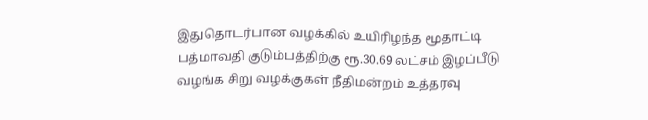இதுதொடர்பான வழக்கில் உயிரிழந்த மூதாட்டி பத்மாவதி குடும்பத்திற்கு ரூ.30.69 லட்சம் இழப்பீடு வழங்க சிறு வழக்குகள் நீதிமன்றம் உத்தரவு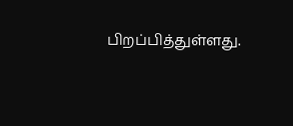பிறப்பித்துள்ளது.